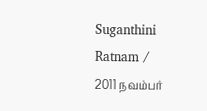Suganthini Ratnam / 2011 நவம்பர்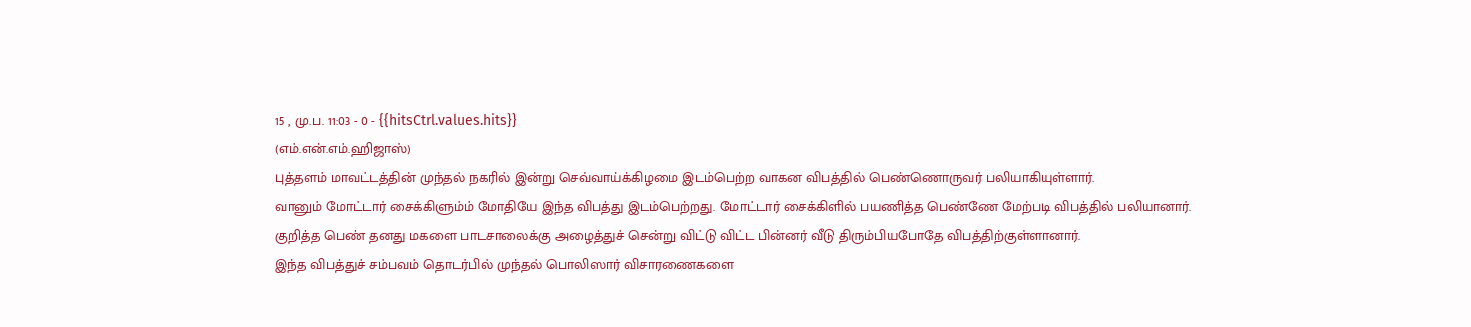15 , மு.ப. 11:03 - 0 - {{hitsCtrl.values.hits}}
(எம்.என்.எம்.ஹிஜாஸ்)
புத்தளம் மாவட்டத்தின் முந்தல் நகரில் இன்று செவ்வாய்க்கிழமை இடம்பெற்ற வாகன விபத்தில் பெண்ணொருவர் பலியாகியுள்ளார்.
வானும் மோட்டார் சைக்கிளும்ம் மோதியே இந்த விபத்து இடம்பெற்றது. மோட்டார் சைக்கிளில் பயணித்த பெண்ணே மேற்படி விபத்தில் பலியானார்.
குறித்த பெண் தனது மகளை பாடசாலைக்கு அழைத்துச் சென்று விட்டு விட்ட பின்னர் வீடு திரும்பியபோதே விபத்திற்குள்ளானார்.
இந்த விபத்துச் சம்பவம் தொடர்பில் முந்தல் பொலிஸார் விசாரணைகளை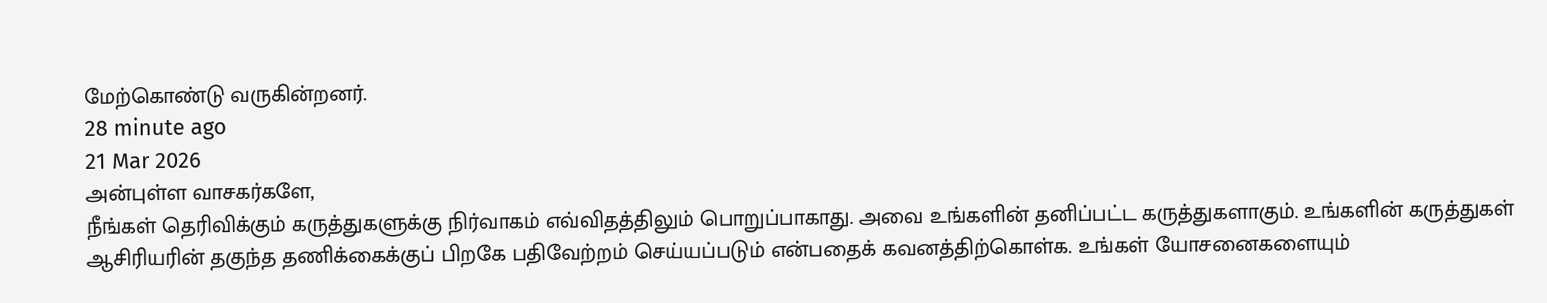மேற்கொண்டு வருகின்றனர்.
28 minute ago
21 Mar 2026
அன்புள்ள வாசகர்களே,
நீங்கள் தெரிவிக்கும் கருத்துகளுக்கு நிர்வாகம் எவ்விதத்திலும் பொறுப்பாகாது. அவை உங்களின் தனிப்பட்ட கருத்துகளாகும். உங்களின் கருத்துகள் ஆசிரியரின் தகுந்த தணிக்கைக்குப் பிறகே பதிவேற்றம் செய்யப்படும் என்பதைக் கவனத்திற்கொள்க. உங்கள் யோசனைகளையும்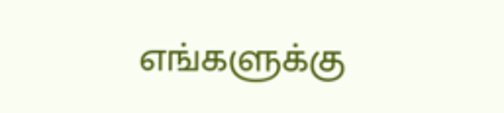எங்களுக்கு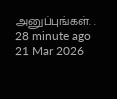அனுப்புங்கள். .
28 minute ago
21 Mar 2026